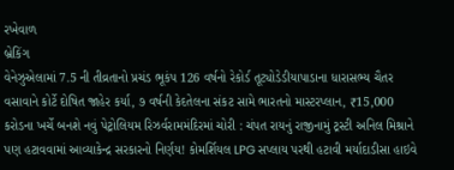રખેવાળ
બ્રેકિંગ
વેનેઝુએલામાં 7.5 ની તીવ્રતાનો પ્રચંડ ભૂકંપ 126 વર્ષનો રેકોર્ડ તૂટ્યોડેડીયાપાડાના ધારાસભ્ય ચૈતર વસાવાને કોર્ટે દોષિત જાહેર કર્યા, ૭ વર્ષની કેદતેલના સંકટ સામે ભારતનો માસ્ટરપ્લાન, ₹15,000 કરોડના ખર્ચે બનશે નવું પેટ્રોલિયમ રિઝર્વરામમંદિરમાં ચોરી : ચંપત રાયનું રાજીનામું ટ્રસ્ટી અનિલ મિશ્રાને પણ હટાવવામાં આવ્યાકેન્દ્ર સરકારનો નિર્ણય! કોમર્શિયલ LPG સપ્લાય પરથી હટાવી મર્યાદાડીસા હાઇવે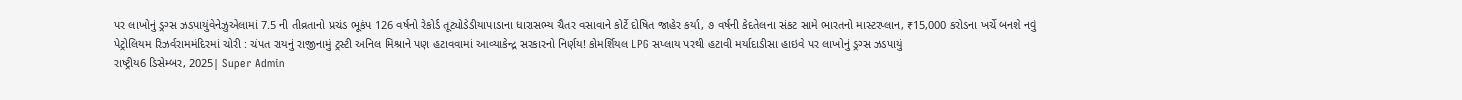પર લાખોનું ડ્રગ્સ ઝડપાયુંવેનેઝુએલામાં 7.5 ની તીવ્રતાનો પ્રચંડ ભૂકંપ 126 વર્ષનો રેકોર્ડ તૂટ્યોડેડીયાપાડાના ધારાસભ્ય ચૈતર વસાવાને કોર્ટે દોષિત જાહેર કર્યા, ૭ વર્ષની કેદતેલના સંકટ સામે ભારતનો માસ્ટરપ્લાન, ₹15,000 કરોડના ખર્ચે બનશે નવું પેટ્રોલિયમ રિઝર્વરામમંદિરમાં ચોરી : ચંપત રાયનું રાજીનામું ટ્રસ્ટી અનિલ મિશ્રાને પણ હટાવવામાં આવ્યાકેન્દ્ર સરકારનો નિર્ણય! કોમર્શિયલ LPG સપ્લાય પરથી હટાવી મર્યાદાડીસા હાઇવે પર લાખોનું ડ્રગ્સ ઝડપાયું
રાષ્ટ્રીય6 ડિસેમ્બર, 2025| Super Admin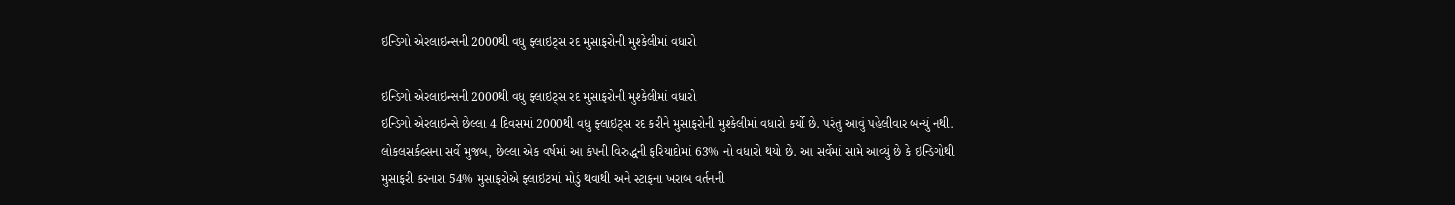ઇન્ડિગો એરલાઇન્સની 2000થી વધુ ફ્લાઇટ્સ રદ મુસાફરોની મુશ્કેલીમાં વધારો

ઇન્ડિગો એરલાઇન્સની 2000થી વધુ ફ્લાઇટ્સ રદ મુસાફરોની મુશ્કેલીમાં વધારો
ઇન્ડિગો એરલાઇન્સે છેલ્લા 4 દિવસમાં 2000થી વધુ ફ્લાઇટ્સ રદ કરીને મુસાફરોની મુશ્કેલીમાં વધારો કર્યો છે. પરંતુ આવું પહેલીવાર બન્યું નથી. લોકલસર્કલ્સના સર્વે મુજબ, છેલ્લા એક વર્ષમાં આ કંપની વિરુદ્ધની ફરિયાદોમાં 63% નો વધારો થયો છે. આ સર્વેમાં સામે આવ્યું છે કે ઇન્ડિગોથી મુસાફરી કરનારા 54% મુસાફરોએ ફ્લાઇટમાં મોડું થવાથી અને સ્ટાફના ખરાબ વર્તનની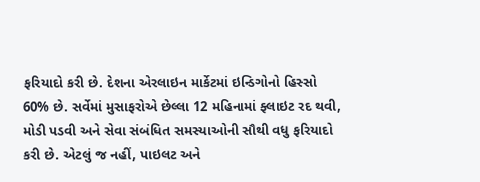ફરિયાદો કરી છે. દેશના એરલાઇન માર્કેટમાં ઇન્ડિગોનો હિસ્સો 60% છે. સર્વેમાં મુસાફરોએ છેલ્લા 12 મહિનામાં ફ્લાઇટ રદ થવી, મોડી પડવી અને સેવા સંબંધિત સમસ્યાઓની સૌથી વધુ ફરિયાદો કરી છે. એટલું જ નહીં, પાઇલટ અને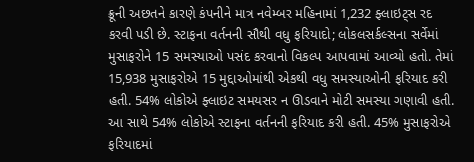ક્રૂની અછતને કારણે કંપનીને માત્ર નવેમ્બર મહિનામાં 1,232 ફ્લાઇટ્સ રદ કરવી પડી છે. સ્ટાફના વર્તનની સૌથી વધુ ફરિયાદો; લોકલસર્કલ્સના સર્વેમાં મુસાફરોને 15 સમસ્યાઓ પસંદ કરવાનો વિકલ્પ આપવામાં આવ્યો હતો. તેમાં 15,938 મુસાફરોએ 15 મુદ્દાઓમાંથી એકથી વધુ સમસ્યાઓની ફરિયાદ કરી હતી. 54% લોકોએ ફ્લાઇટ સમયસર ન ઊડવાને મોટી સમસ્યા ગણાવી હતી. આ સાથે 54% લોકોએ સ્ટાફના વર્તનની ફરિયાદ કરી હતી. 45% મુસાફરોએ ફરિયાદમાં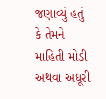જણાવ્યું હતું કે તેમને માહિતી મોડી અથવા અધૂરી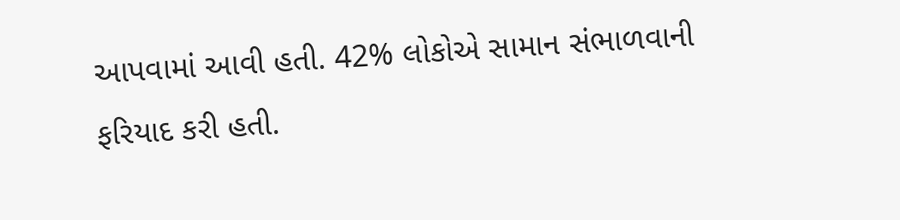આપવામાં આવી હતી. 42% લોકોએ સામાન સંભાળવાની ફરિયાદ કરી હતી.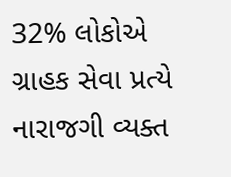32% લોકોએ ગ્રાહક સેવા પ્રત્યે નારાજગી વ્યક્ત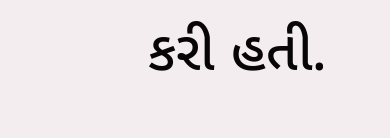કરી હતી.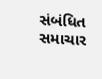સંબંધિત સમાચાર